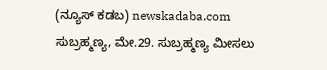(ನ್ಯೂಸ್ ಕಡಬ) newskadaba.com ಸುಬ್ರಹ್ಮಣ್ಯ, ಮೇ.29. ಸುಬ್ರಹ್ಮಣ್ಯ ಮೀಸಲು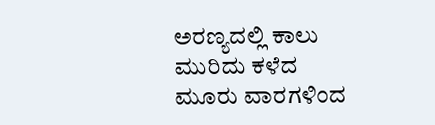ಅರಣ್ಯದಲ್ಲಿ ಕಾಲು ಮುರಿದು ಕಳೆದ ಮೂರು ವಾರಗಳಿಂದ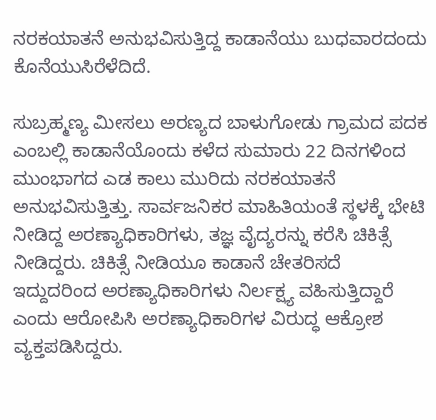ನರಕಯಾತನೆ ಅನುಭವಿಸುತ್ತಿದ್ದ ಕಾಡಾನೆಯು ಬುಧವಾರದಂದು ಕೊನೆಯುಸಿರೆಳೆದಿದೆ.

ಸುಬ್ರಹ್ಮಣ್ಯ ಮೀಸಲು ಅರಣ್ಯದ ಬಾಳುಗೋಡು ಗ್ರಾಮದ ಪದಕ ಎಂಬಲ್ಲಿ ಕಾಡಾನೆಯೊಂದು ಕಳೆದ ಸುಮಾರು 22 ದಿನಗಳಿಂದ ಮುಂಭಾಗದ ಎಡ ಕಾಲು ಮುರಿದು ನರಕಯಾತನೆ ಅನುಭವಿಸುತ್ತಿತ್ತು. ಸಾರ್ವಜನಿಕರ ಮಾಹಿತಿಯಂತೆ ಸ್ಥಳಕ್ಕೆ ಭೇಟಿ ನೀಡಿದ್ದ ಅರಣ್ಯಾಧಿಕಾರಿಗಳು, ತಜ್ಞ ವೈದ್ಯರನ್ನು ಕರೆಸಿ ಚಿಕಿತ್ಸೆ ನೀಡಿದ್ದರು. ಚಿಕಿತ್ಸೆ ನೀಡಿಯೂ ಕಾಡಾನೆ ಚೇತರಿಸದೆ ಇದ್ದುದರಿಂದ ಅರಣ್ಯಾಧಿಕಾರಿಗಳು ನಿರ್ಲಕ್ಷ್ಯ ವಹಿಸುತ್ತಿದ್ದಾರೆ ಎಂದು ಆರೋಪಿಸಿ ಅರಣ್ಯಾಧಿಕಾರಿಗಳ ವಿರುದ್ಧ ಆಕ್ರೋಶ ವ್ಯಕ್ತಪಡಿಸಿದ್ದರು.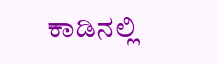ಕಾಡಿನಲ್ಲಿ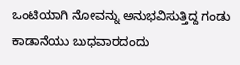ಒಂಟಿಯಾಗಿ ನೋವನ್ನು ಅನುಭವಿಸುತ್ತಿದ್ದ ಗಂಡು ಕಾಡಾನೆಯು ಬುಧವಾರದಂದು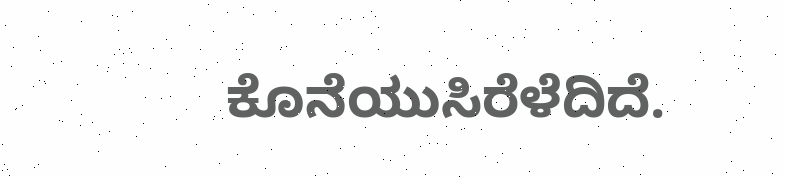ಕೊನೆಯುಸಿರೆಳೆದಿದೆ.